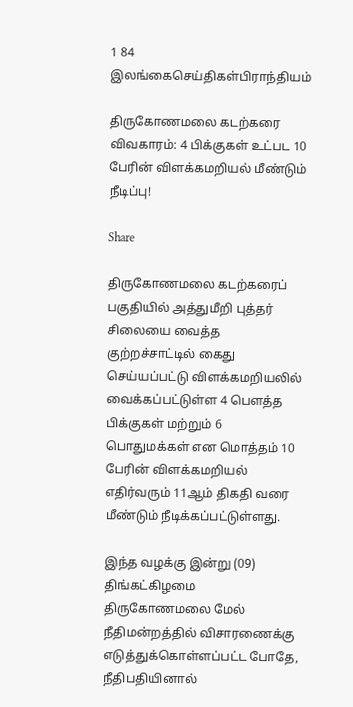1 84
இலங்கைசெய்திகள்பிராந்தியம்

திருகோணமலை கடற்கரை விவகாரம்: 4 பிக்குகள் உட்பட 10 பேரின் விளக்கமறியல் மீண்டும் நீடிப்பு!

Share

திருகோணமலை கடற்கரைப் பகுதியில் அத்துமீறி புத்தர் சிலையை வைத்த குற்றச்சாட்டில் கைது செய்யப்பட்டு விளக்கமறியலில் வைக்கப்பட்டுள்ள 4 பௌத்த பிக்குகள் மற்றும் 6 பொதுமக்கள் என மொத்தம் 10 பேரின் விளக்கமறியல் எதிர்வரும் 11ஆம் திகதி வரை மீண்டும் நீடிக்கப்பட்டுள்ளது.

இந்த வழக்கு இன்று (09) திங்கட்கிழமை திருகோணமலை மேல் நீதிமன்றத்தில் விசாரணைக்கு எடுத்துக்கொள்ளப்பட்ட போதே, நீதிபதியினால்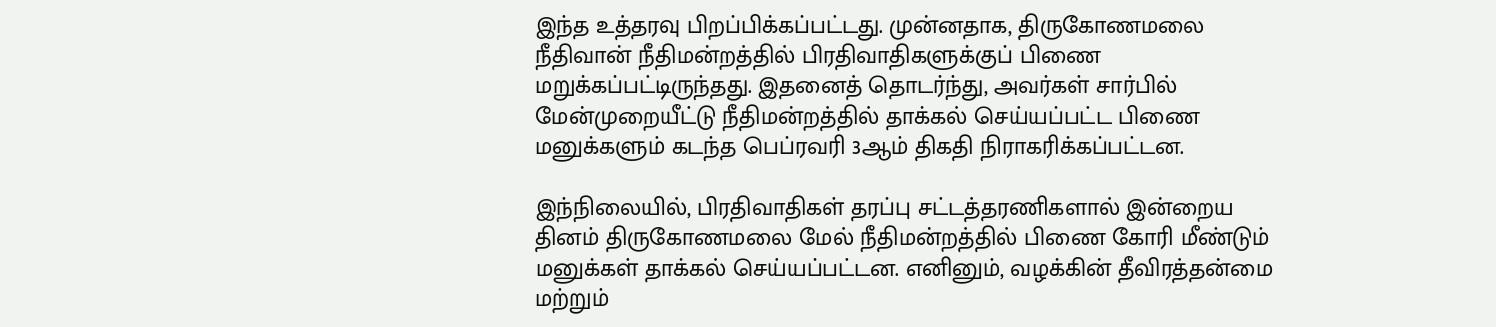இந்த உத்தரவு பிறப்பிக்கப்பட்டது. முன்னதாக, திருகோணமலை நீதிவான் நீதிமன்றத்தில் பிரதிவாதிகளுக்குப் பிணை மறுக்கப்பட்டிருந்தது. இதனைத் தொடர்ந்து, அவர்கள் சார்பில் மேன்முறையீட்டு நீதிமன்றத்தில் தாக்கல் செய்யப்பட்ட பிணை மனுக்களும் கடந்த பெப்ரவரி 3ஆம் திகதி நிராகரிக்கப்பட்டன.

இந்நிலையில், பிரதிவாதிகள் தரப்பு சட்டத்தரணிகளால் இன்றைய தினம் திருகோணமலை மேல் நீதிமன்றத்தில் பிணை கோரி மீண்டும் மனுக்கள் தாக்கல் செய்யப்பட்டன. எனினும், வழக்கின் தீவிரத்தன்மை மற்றும்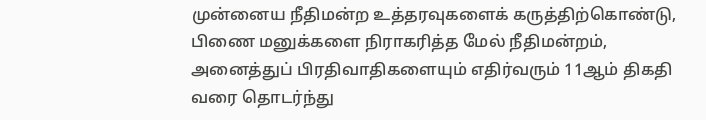முன்னைய நீதிமன்ற உத்தரவுகளைக் கருத்திற்கொண்டு, பிணை மனுக்களை நிராகரித்த மேல் நீதிமன்றம், அனைத்துப் பிரதிவாதிகளையும் எதிர்வரும் 11ஆம் திகதி வரை தொடர்ந்து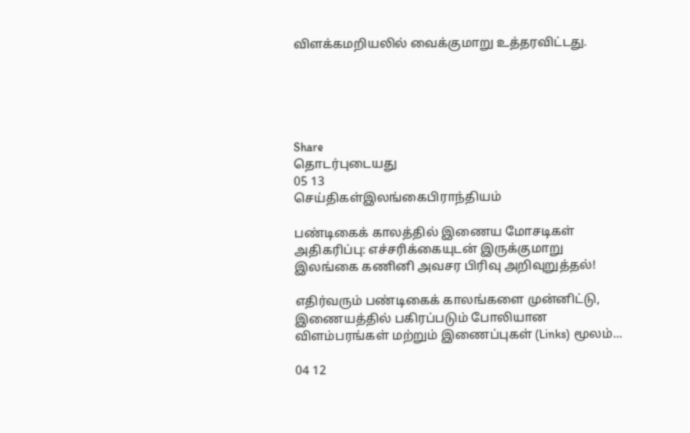விளக்கமறியலில் வைக்குமாறு உத்தரவிட்டது.





Share
தொடர்புடையது
05 13
செய்திகள்இலங்கைபிராந்தியம்

பண்டிகைக் காலத்தில் இணைய மோசடிகள் அதிகரிப்பு: எச்சரிக்கையுடன் இருக்குமாறு இலங்கை கணினி அவசர பிரிவு அறிவுறுத்தல்!

எதிர்வரும் பண்டிகைக் காலங்களை முன்னிட்டு, இணையத்தில் பகிரப்படும் போலியான விளம்பரங்கள் மற்றும் இணைப்புகள் (Links) மூலம்...

04 12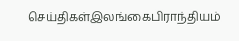செய்திகள்இலங்கைபிராந்தியம்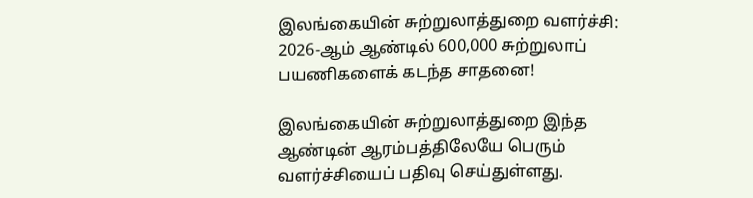இலங்கையின் சுற்றுலாத்துறை வளர்ச்சி: 2026-ஆம் ஆண்டில் 600,000 சுற்றுலாப் பயணிகளைக் கடந்த சாதனை!

இலங்கையின் சுற்றுலாத்துறை இந்த ஆண்டின் ஆரம்பத்திலேயே பெரும் வளர்ச்சியைப் பதிவு செய்துள்ளது.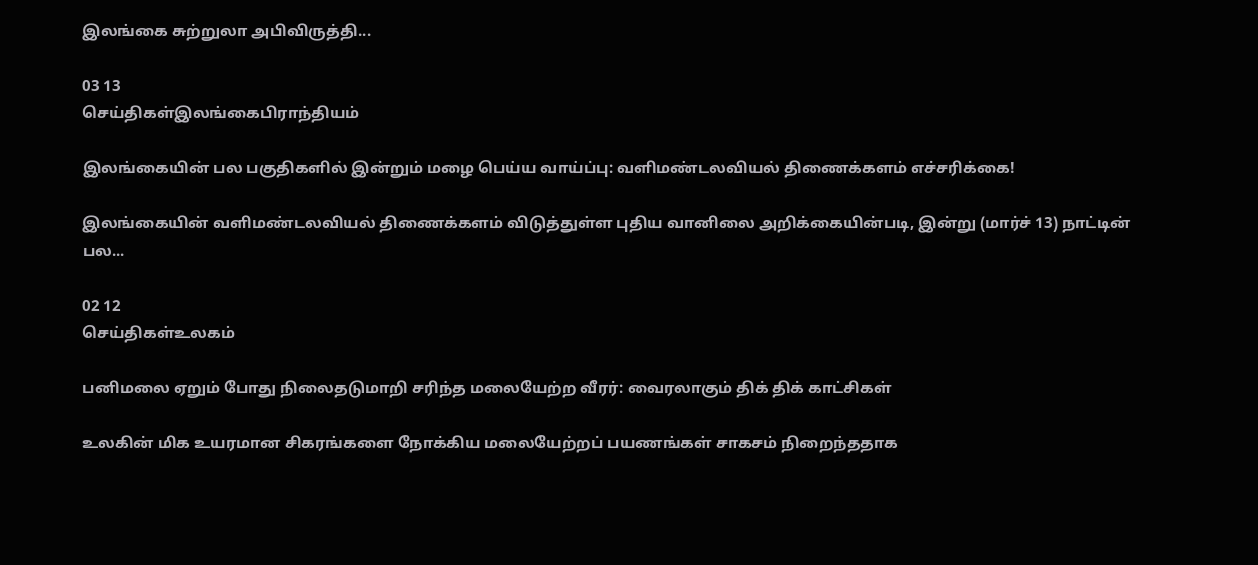இலங்கை சுற்றுலா அபிவிருத்தி...

03 13
செய்திகள்இலங்கைபிராந்தியம்

இலங்கையின் பல பகுதிகளில் இன்றும் மழை பெய்ய வாய்ப்பு: வளிமண்டலவியல் திணைக்களம் எச்சரிக்கை!

இலங்கையின் வளிமண்டலவியல் திணைக்களம் விடுத்துள்ள புதிய வானிலை அறிக்கையின்படி, இன்று (மார்ச் 13) நாட்டின் பல...

02 12
செய்திகள்உலகம்

பனிமலை ஏறும் போது நிலைதடுமாறி சரிந்த மலையேற்ற வீரர்: வைரலாகும் திக் திக் காட்சிகள்

உலகின் மிக உயரமான சிகரங்களை நோக்கிய மலையேற்றப் பயணங்கள் சாகசம் நிறைந்ததாக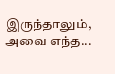இருந்தாலும், அவை எந்த...